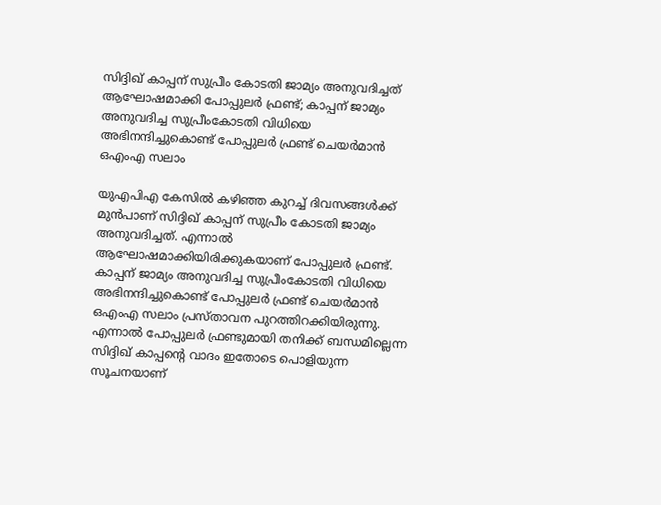സിദ്ദിഖ് കാപ്പന് സുപ്രീം കോടതി ജാമ്യം അനുവദിച്ചത് ആഘോഷമാക്കി പോപ്പുലർ ഫ്രണ്ട്; കാപ്പന് ജാമ്യം അനുവദിച്ച സുപ്രീംകോടതി വിധിയെ അഭിനന്ദിച്ചുകൊണ്ട് പോപ്പുലർ ഫ്രണ്ട് ചെയർമാൻ ഒഎംഎ സലാം

യുഎപിഎ കേസിൽ കഴിഞ്ഞ കുറച്ച് ദിവസങ്ങൾക്ക് മുൻപാണ് സിദ്ദിഖ് കാപ്പന് സുപ്രീം കോടതി ജാമ്യം അനുവദിച്ചത്. എന്നാൽ ആഘോഷമാക്കിയിരിക്കുകയാണ് പോപ്പുലർ ഫ്രണ്ട്. കാപ്പന് ജാമ്യം അനുവദിച്ച സുപ്രീംകോടതി വിധിയെ അഭിനന്ദിച്ചുകൊണ്ട് പോപ്പുലർ ഫ്രണ്ട് ചെയർമാൻ ഒഎംഎ സലാം പ്രസ്താവന പുറത്തിറക്കിയിരുന്നു. എന്നാൽ പോപ്പുലർ ഫ്രണ്ടുമായി തനിക്ക് ബന്ധമില്ലെന്ന സിദ്ദിഖ് കാപ്പന്റെ വാദം ഇതോടെ പൊളിയുന്ന സൂചനയാണ്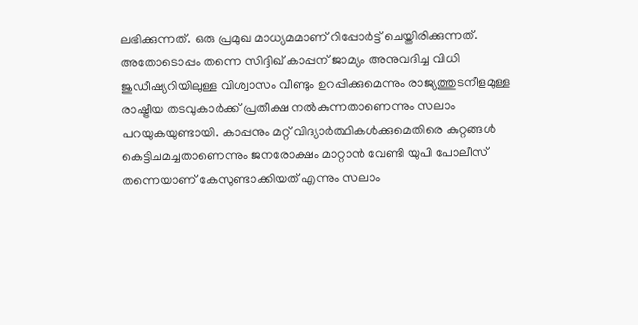ലഭിക്കുന്നത്. ഒരു പ്രമുഖ മാധ്യമമാണ് റിപ്പോർട്ട് ചെയ്തിരിക്കുന്നത്.
അതോടൊപ്പം തന്നെ സിദ്ദിഖ് കാപ്പന് ജാമ്യം അനുവദിച്ച വിധി ജുഡീഷ്യറിയിലുള്ള വിശ്വാസം വീണ്ടും ഉറപ്പിക്കുമെന്നും രാജ്യത്തുടനീളമുള്ള രാഷ്ട്രീയ തടവുകാർക്ക് പ്രതീക്ഷ നൽകുന്നതാണെന്നും സലാം പറയുകയുണ്ടായി. കാപ്പനും മറ്റ് വിദ്യാർത്ഥികൾക്കുമെതിരെ കുറ്റങ്ങൾ കെട്ടിചമച്ചതാണെന്നും ജനരോക്ഷം മാറ്റാൻ വേണ്ടി യുപി പോലീസ് തന്നെയാണ് കേസുണ്ടാക്കിയത് എന്നും സലാം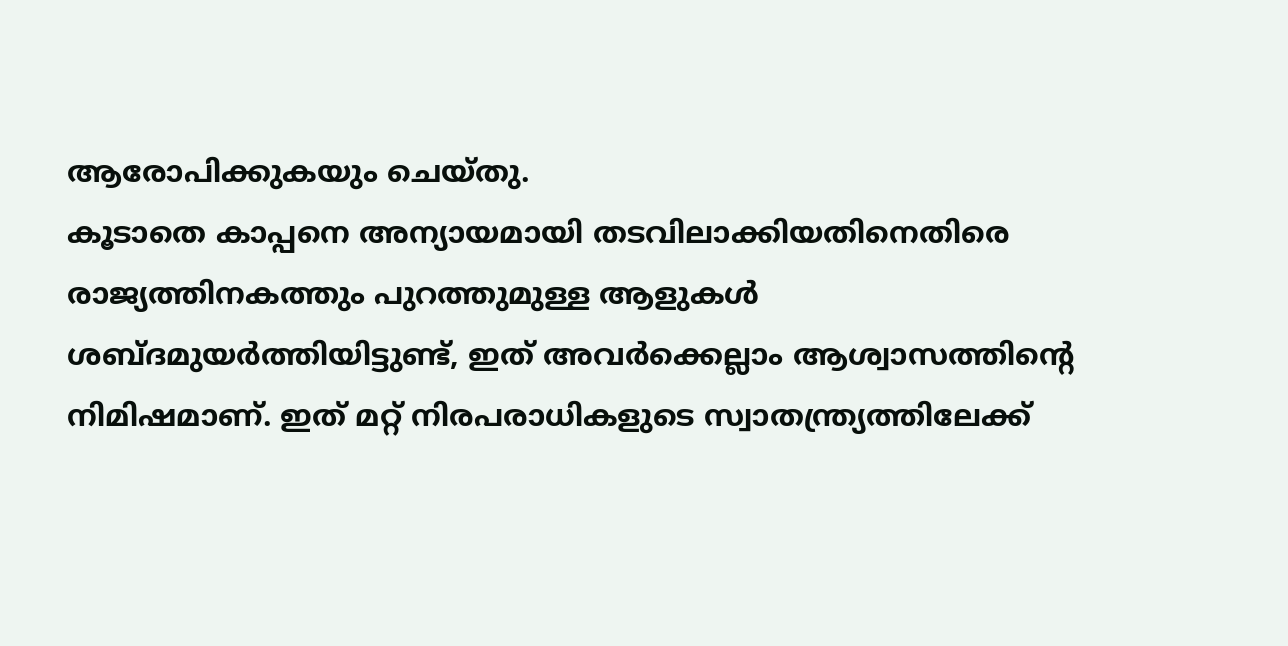ആരോപിക്കുകയും ചെയ്തു.
കൂടാതെ കാപ്പനെ അന്യായമായി തടവിലാക്കിയതിനെതിരെ രാജ്യത്തിനകത്തും പുറത്തുമുള്ള ആളുകൾ ശബ്ദമുയർത്തിയിട്ടുണ്ട്, ഇത് അവർക്കെല്ലാം ആശ്വാസത്തിന്റെ നിമിഷമാണ്. ഇത് മറ്റ് നിരപരാധികളുടെ സ്വാതന്ത്ര്യത്തിലേക്ക്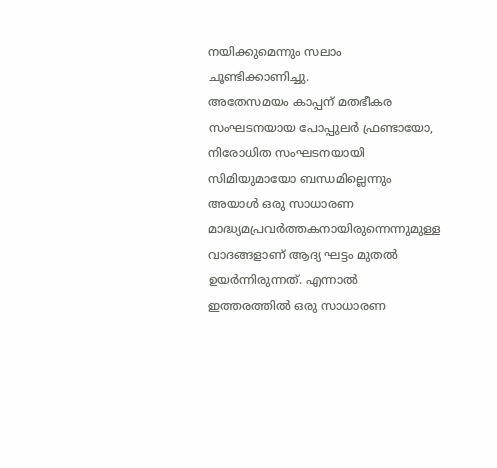നയിക്കുമെന്നും സലാം ചൂണ്ടിക്കാണിച്ചു.
അതേസമയം കാപ്പന് മതഭീകര സംഘടനയായ പോപ്പുലർ ഫ്രണ്ടായോ, നിരോധിത സംഘടനയായി സിമിയുമായോ ബന്ധമില്ലെന്നും അയാൾ ഒരു സാധാരണ മാദ്ധ്യമപ്രവർത്തകനായിരുന്നെന്നുമുള്ള വാദങ്ങളാണ് ആദ്യ ഘട്ടം മുതൽ ഉയർന്നിരുന്നത്. എന്നാൽ ഇത്തരത്തിൽ ഒരു സാധാരണ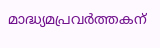മാദ്ധ്യമപ്രവർത്തകന്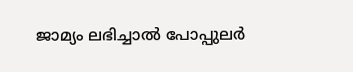ജാമ്യം ലഭിച്ചാൽ പോപ്പുലർ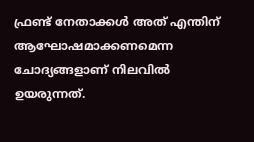ഫ്രണ്ട് നേതാക്കൾ അത് എന്തിന് ആഘോഷമാക്കണമെന്ന ചോദ്യങ്ങളാണ് നിലവിൽ ഉയരുന്നത്.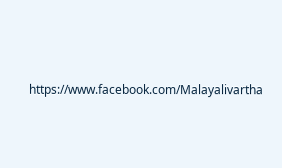https://www.facebook.com/Malayalivartha